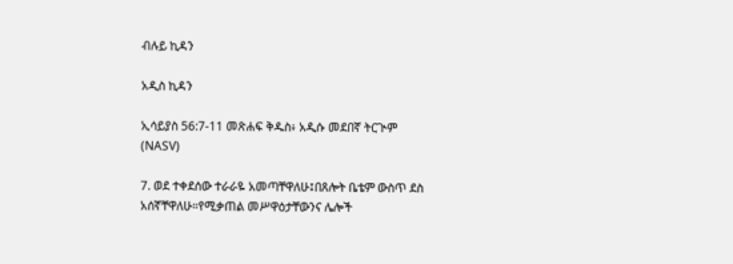ብሉይ ኪዳን

አዲስ ኪዳን

ኢሳይያስ 56:7-11 መጽሐፍ ቅዱስ፥ አዲሱ መደበኛ ትርጒም (NASV)

7. ወደ ተቀደሰው ተራራዬ አመጣቸዋለሁ፤በጸሎት ቤቴም ውስጥ ደስ አሰኛቸዋለሁ።የሚቃጠል መሥዋዕታቸውንና ሌሎች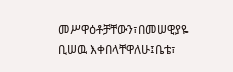መሥዋዕቶቻቸውን፣በመሠዊያዬ ቢሠዉ እቀበላቸዋለሁ፤ቤቴ፣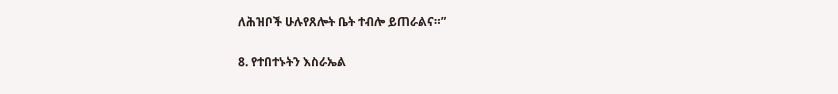ለሕዝቦች ሁሉየጸሎት ቤት ተብሎ ይጠራልና።”

8. የተበተኑትን እስራኤል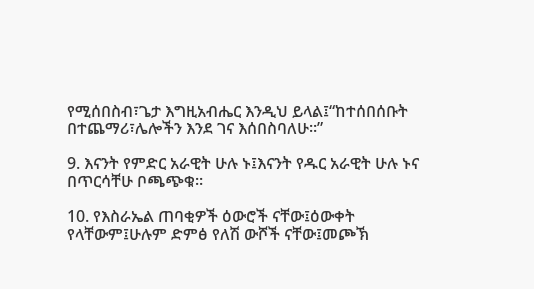የሚሰበስብ፣ጌታ እግዚአብሔር እንዲህ ይላል፤“ከተሰበሰቡት በተጨማሪ፣ሌሎችን እንደ ገና እሰበስባለሁ።”

9. እናንት የምድር አራዊት ሁሉ ኑ፤እናንት የዱር አራዊት ሁሉ ኑና በጥርሳቸሁ ቦጫጭቁ።

10. የእስራኤል ጠባቂዎች ዕውሮች ናቸው፤ዕውቀት የላቸውም፤ሁሉም ድምፅ የለሽ ውሾች ናቸው፤መጮኽ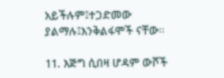አይችሉም፤ተጋድመው ያልማሉ፤እንቅልፋሞች ናቸው።

11. እጅግ ሲበዛ ሆዳም ውሾች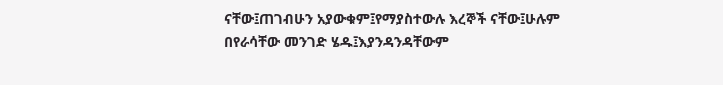ናቸው፤ጠገብሁን አያውቁም፤የማያስተውሉ እረኞች ናቸው፤ሁሉም በየራሳቸው መንገድ ሄዱ፤እያንዳንዳቸውም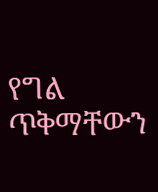የግል ጥቅማቸውን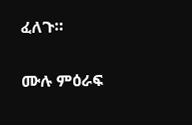ፈለጉ።

ሙሉ ምዕራፍ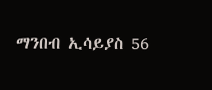ማንበብ ኢሳይያስ 56